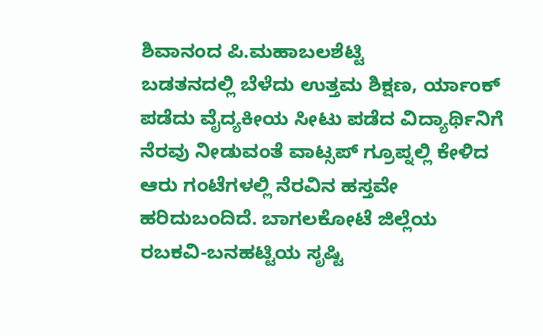ಶಿವಾನಂದ ಪಿ.ಮಹಾಬಲಶೆಟ್ಟಿ
ಬಡತನದಲ್ಲಿ ಬೆಳೆದು ಉತ್ತಮ ಶಿಕ್ಷಣ, ರ್ಯಾಂಕ್ ಪಡೆದು ವೈದ್ಯಕೀಯ ಸೀಟು ಪಡೆದ ವಿದ್ಯಾರ್ಥಿನಿಗೆ ನೆರವು ನೀಡುವಂತೆ ವಾಟ್ಸಪ್ ಗ್ರೂಪ್ನಲ್ಲಿ ಕೇಳಿದ ಆರು ಗಂಟೆಗಳಲ್ಲಿ ನೆರವಿನ ಹಸ್ತವೇ ಹರಿದುಬಂದಿದೆ. ಬಾಗಲಕೋಟೆ ಜಿಲ್ಲೆಯ ರಬಕವಿ-ಬನಹಟ್ಟಿಯ ಸೃಷ್ಟಿ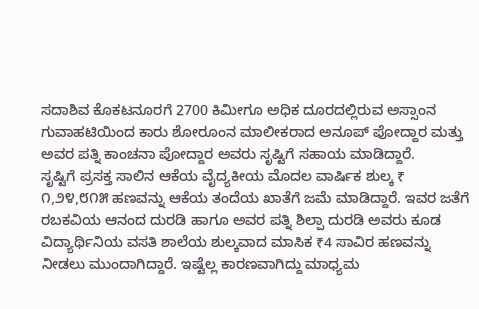ಸದಾಶಿವ ಕೊಕಟನೂರಗೆ 2700 ಕಿಮೀಗೂ ಅಧಿಕ ದೂರದಲ್ಲಿರುವ ಅಸ್ಸಾಂನ ಗುವಾಹಟಿಯಿಂದ ಕಾರು ಶೋರೂಂನ ಮಾಲೀಕರಾದ ಅನೂಪ್ ಪೋದ್ದಾರ ಮತ್ತು ಅವರ ಪತ್ನಿ ಕಾಂಚನಾ ಪೋದ್ದಾರ ಅವರು ಸೃಷ್ಟಿಗೆ ಸಹಾಯ ಮಾಡಿದ್ದಾರೆ.
ಸೃಷ್ಟಿಗೆ ಪ್ರಸಕ್ತ ಸಾಲಿನ ಆಕೆಯ ವೈದ್ಯಕೀಯ ಮೊದಲ ವಾರ್ಷಿಕ ಶುಲ್ಕ ₹ ೧,೨೪,೮೧೫ ಹಣವನ್ನು ಆಕೆಯ ತಂದೆಯ ಖಾತೆಗೆ ಜಮೆ ಮಾಡಿದ್ದಾರೆ. ಇವರ ಜತೆಗೆ ರಬಕವಿಯ ಆನಂದ ದುರಡಿ ಹಾಗೂ ಅವರ ಪತ್ನಿ ಶಿಲ್ಪಾ ದುರಡಿ ಅವರು ಕೂಡ ವಿದ್ಯಾರ್ಥಿನಿಯ ವಸತಿ ಶಾಲೆಯ ಶುಲ್ಕವಾದ ಮಾಸಿಕ ₹4 ಸಾವಿರ ಹಣವನ್ನು ನೀಡಲು ಮುಂದಾಗಿದ್ದಾರೆ. ಇಷ್ಟೆಲ್ಲ ಕಾರಣವಾಗಿದ್ದು ಮಾಧ್ಯಮ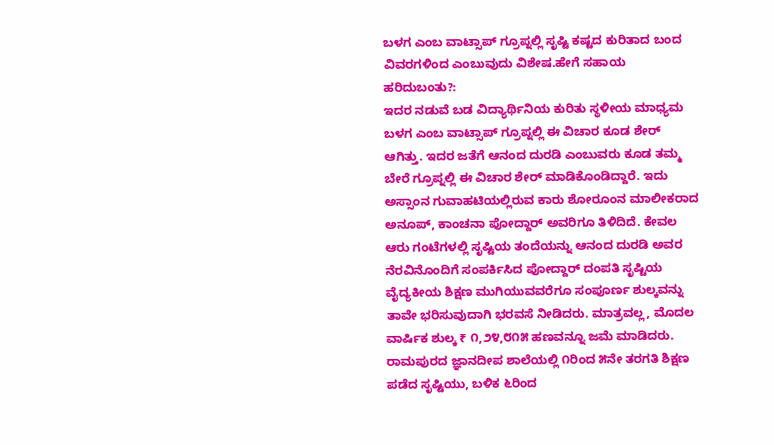ಬಳಗ ಎಂಬ ವಾಟ್ಸಾಪ್ ಗ್ರೂಪ್ನಲ್ಲಿ ಸೃಷ್ಟಿ ಕಷ್ಟದ ಕುರಿತಾದ ಬಂದ ವಿವರಗಳಿಂದ ಎಂಬುವುದು ವಿಶೇಷ.ಹೇಗೆ ಸಹಾಯ ಹರಿದುಬಂತು?:
ಇದರ ನಡುವೆ ಬಡ ವಿದ್ಯಾರ್ಥಿನಿಯ ಕುರಿತು ಸ್ಥಳೀಯ ಮಾಧ್ಯಮ ಬಳಗ ಎಂಬ ವಾಟ್ಸಾಪ್ ಗ್ರೂಪ್ನಲ್ಲಿ ಈ ವಿಚಾರ ಕೂಡ ಶೇರ್ ಆಗಿತ್ತು. ಇದರ ಜತೆಗೆ ಆನಂದ ದುರಡಿ ಎಂಬುವರು ಕೂಡ ತಮ್ಮ ಬೇರೆ ಗ್ರೂಪ್ನಲ್ಲಿ ಈ ವಿಚಾರ ಶೇರ್ ಮಾಡಿಕೊಂಡಿದ್ದಾರೆ. ಇದು ಅಸ್ಸಾಂನ ಗುವಾಹಟಿಯಲ್ಲಿರುವ ಕಾರು ಶೋರೂಂನ ಮಾಲೀಕರಾದ ಅನೂಪ್, ಕಾಂಚನಾ ಪೋದ್ದಾರ್ ಅವರಿಗೂ ತಿಳಿದಿದೆ. ಕೇವಲ ಆರು ಗಂಟೆಗಳಲ್ಲಿ ಸೃಷ್ಟಿಯ ತಂದೆಯನ್ನು ಆನಂದ ದುರಡಿ ಅವರ ನೆರವಿನೊಂದಿಗೆ ಸಂಪರ್ಕಿಸಿದ ಪೋದ್ದಾರ್ ದಂಪತಿ ಸೃಷ್ಟಿಯ ವೈದ್ಯಕೀಯ ಶಿಕ್ಷಣ ಮುಗಿಯುವವರೆಗೂ ಸಂಪೂರ್ಣ ಶುಲ್ಕವನ್ನು ತಾವೇ ಭರಿಸುವುದಾಗಿ ಭರವಸೆ ನೀಡಿದರು. ಮಾತ್ರವಲ್ಲ, ಮೊದಲ ವಾರ್ಷಿಕ ಶುಲ್ಕ ₹ ೧,೨೪,೮೧೫ ಹಣವನ್ನೂ ಜಮೆ ಮಾಡಿದರು.
ರಾಮಪುರದ ಜ್ಞಾನದೀಪ ಶಾಲೆಯಲ್ಲಿ ೧ರಿಂದ ೫ನೇ ತರಗತಿ ಶಿಕ್ಷಣ ಪಡೆದ ಸೃಷ್ಟಿಯು, ಬಳಿಕ ೬ರಿಂದ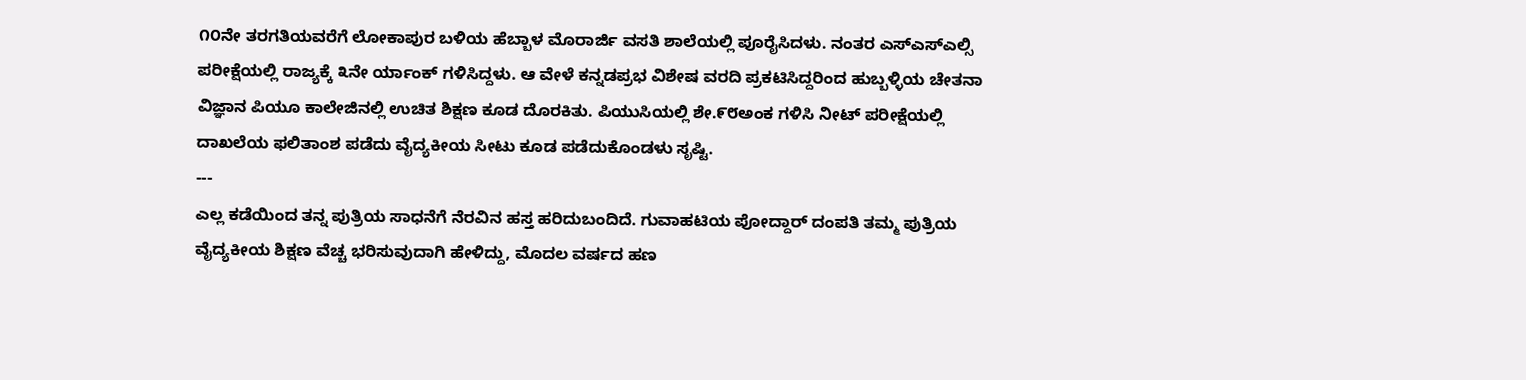೧೦ನೇ ತರಗತಿಯವರೆಗೆ ಲೋಕಾಪುರ ಬಳಿಯ ಹೆಬ್ಬಾಳ ಮೊರಾರ್ಜಿ ವಸತಿ ಶಾಲೆಯಲ್ಲಿ ಪೂರೈಸಿದಳು. ನಂತರ ಎಸ್ಎಸ್ಎಲ್ಸಿ ಪರೀಕ್ಷೆಯಲ್ಲಿ ರಾಜ್ಯಕ್ಕೆ ೩ನೇ ರ್ಯಾಂಕ್ ಗಳಿಸಿದ್ದಳು. ಆ ವೇಳೆ ಕನ್ನಡಪ್ರಭ ವಿಶೇಷ ವರದಿ ಪ್ರಕಟಿಸಿದ್ದರಿಂದ ಹುಬ್ಬಳ್ಳಿಯ ಚೇತನಾ ವಿಜ್ಞಾನ ಪಿಯೂ ಕಾಲೇಜಿನಲ್ಲಿ ಉಚಿತ ಶಿಕ್ಷಣ ಕೂಡ ದೊರಕಿತು. ಪಿಯುಸಿಯಲ್ಲಿ ಶೇ.೯೮ಅಂಕ ಗಳಿಸಿ ನೀಟ್ ಪರೀಕ್ಷೆಯಲ್ಲಿ ದಾಖಲೆಯ ಫಲಿತಾಂಶ ಪಡೆದು ವೈದ್ಯಕೀಯ ಸೀಟು ಕೂಡ ಪಡೆದುಕೊಂಡಳು ಸೃಷ್ಟಿ.
---
ಎಲ್ಲ ಕಡೆಯಿಂದ ತನ್ನ ಪುತ್ರಿಯ ಸಾಧನೆಗೆ ನೆರವಿನ ಹಸ್ತ ಹರಿದುಬಂದಿದೆ. ಗುವಾಹಟಿಯ ಪೋದ್ದಾರ್ ದಂಪತಿ ತಮ್ಮ ಪುತ್ರಿಯ ವೈದ್ಯಕೀಯ ಶಿಕ್ಷಣ ವೆಚ್ಚ ಭರಿಸುವುದಾಗಿ ಹೇಳಿದ್ದು, ಮೊದಲ ವರ್ಷದ ಹಣ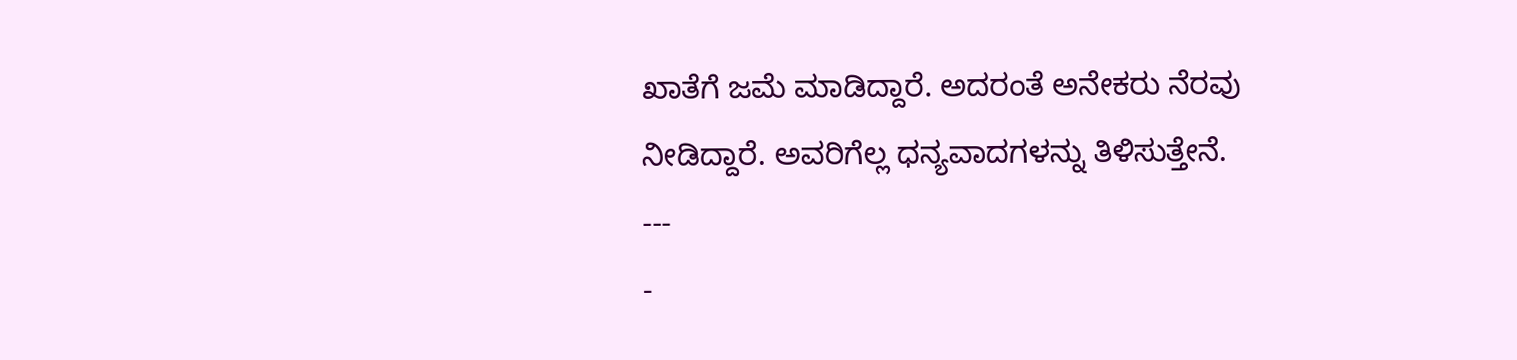ಖಾತೆಗೆ ಜಮೆ ಮಾಡಿದ್ದಾರೆ. ಅದರಂತೆ ಅನೇಕರು ನೆರವು ನೀಡಿದ್ದಾರೆ. ಅವರಿಗೆಲ್ಲ ಧನ್ಯವಾದಗಳನ್ನು ತಿಳಿಸುತ್ತೇನೆ.
---
-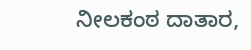ನೀಲಕಂಠ ದಾತಾರ,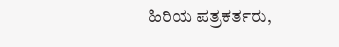ಹಿರಿಯ ಪತ್ರಕರ್ತರು,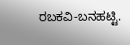ರಬಕವಿ-ಬನಹಟ್ಟಿ.